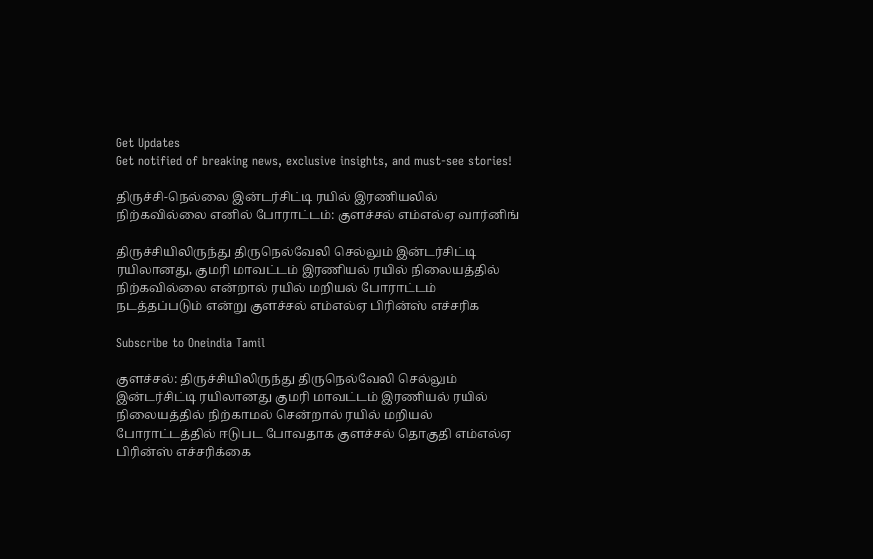Get Updates
Get notified of breaking news, exclusive insights, and must-see stories!

திருச்சி-நெல்லை இன்டர்சிட்டி ரயில் இரணியலில் நிற்கவில்லை எனில் போராட்டம்: குளச்சல் எம்எல்ஏ வார்னிங்

திருச்சியிலிருந்து திருநெல்வேலி செல்லும் இன்டர்சிட்டி ரயிலானது, குமரி மாவட்டம் இரணியல் ரயில் நிலையத்தில் நிற்கவில்லை என்றால் ரயில் மறியல் போராட்டம் நடத்தப்படும் என்று குளச்சல் எம்எல்ஏ பிரின்ஸ் எச்சரிக

Subscribe to Oneindia Tamil

குளச்சல்: திருச்சியிலிருந்து திருநெல்வேலி செல்லும் இன்டர்சிட்டி ரயிலானது குமரி மாவட்டம் இரணியல் ரயில் நிலையத்தில் நிற்காமல் சென்றால் ரயில் மறியல் போராட்டத்தில் ஈடுபட போவதாக குளச்சல் தொகுதி எம்எல்ஏ பிரின்ஸ் எச்சரிக்கை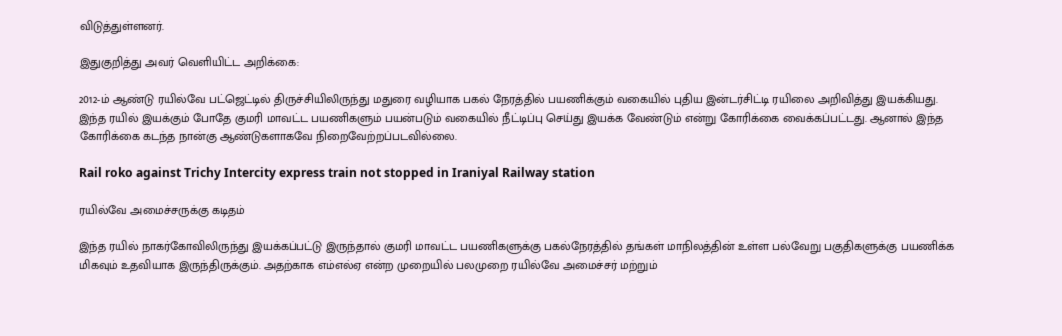விடுத்துள்ளனர்.

இதுகுறித்து அவர் வெளியிட்ட அறிக்கை:

2012-ம் ஆண்டு ரயில்வே பட்ஜெட்டில் திருச்சியிலிருந்து மதுரை வழியாக பகல் நேரத்தில் பயணிக்கும் வகையில் புதிய இன்டர்சிட்டி ரயிலை அறிவித்து இயக்கியது. இந்த ரயில் இயக்கும் போதே குமரி மாவட்ட பயணிகளும் பயன்படும் வகையில் நீட்டிப்பு செய்து இயக்க வேண்டும் என்று கோரிக்கை வைக்கப்பட்டது. ஆனால் இந்த கோரிக்கை கடந்த நான்கு ஆண்டுகளாகவே நிறைவேற்றப்படவில்லை.

Rail roko against Trichy Intercity express train not stopped in Iraniyal Railway station

ரயில்வே அமைச்சருக்கு கடிதம்

இந்த ரயில் நாகர்கோவிலிருந்து இயக்கப்பட்டு இருந்தால் குமரி மாவட்ட பயணிகளுக்கு பகல்நேரத்தில் தங்கள் மாநிலத்தின் உள்ள பல்வேறு பகுதிகளுக்கு பயணிக்க மிகவும் உதவியாக இருந்திருக்கும். அதற்காக எம்எல்ஏ என்ற முறையில் பலமுறை ரயில்வே அமைச்சர் மற்றும்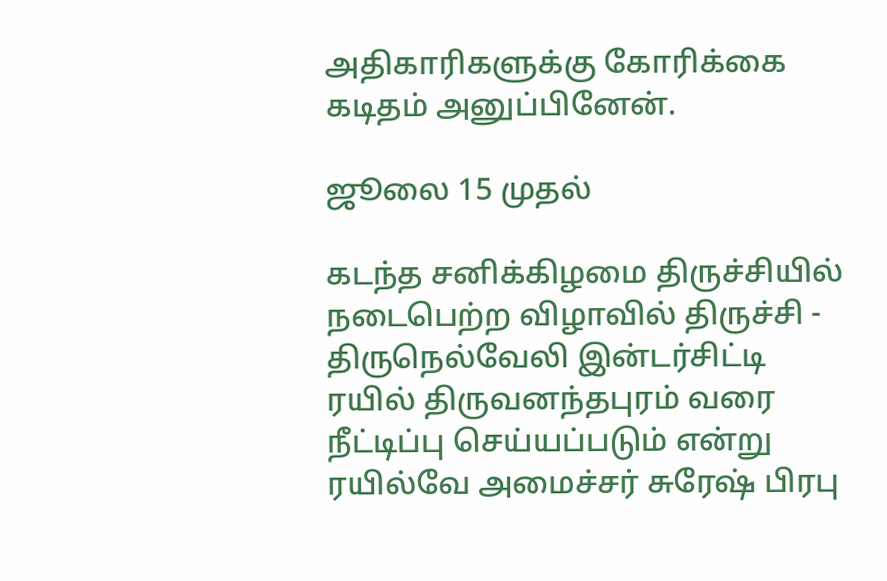அதிகாரிகளுக்கு கோரிக்கை கடிதம் அனுப்பினேன்.

ஜூலை 15 முதல்

கடந்த சனிக்கிழமை திருச்சியில் நடைபெற்ற விழாவில் திருச்சி - திருநெல்வேலி இன்டர்சிட்டி ரயில் திருவனந்தபுரம் வரை நீட்டிப்பு செய்யப்படும் என்று ரயில்வே அமைச்சர் சுரேஷ் பிரபு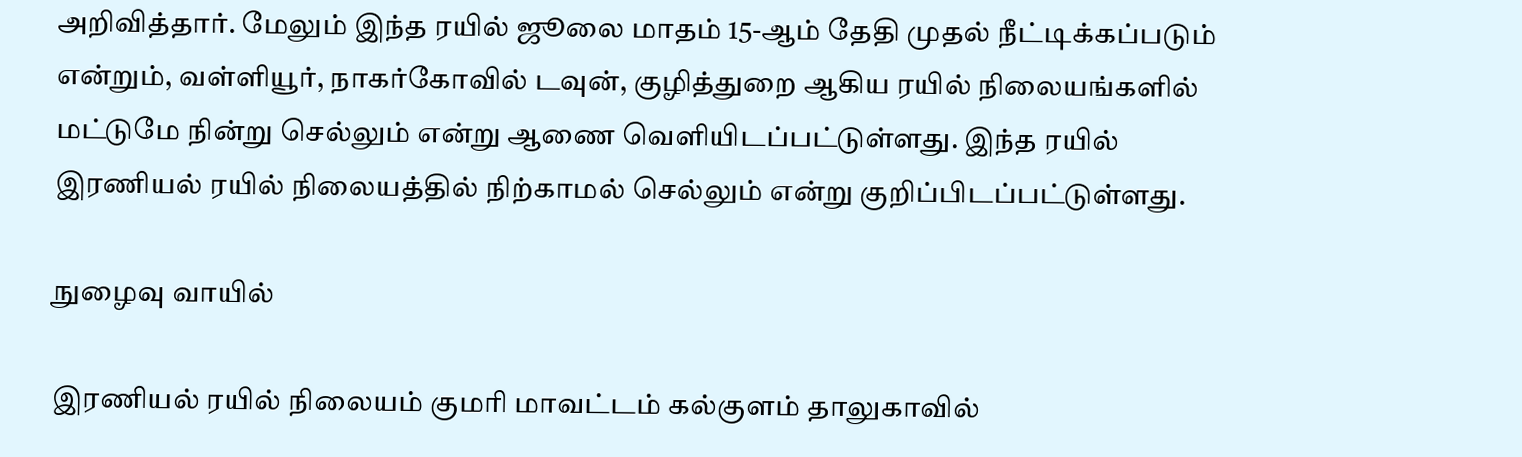அறிவித்தார். மேலும் இந்த ரயில் ஜூலை மாதம் 15-ஆம் தேதி முதல் நீட்டிக்கப்படும் என்றும், வள்ளியூர், நாகர்கோவில் டவுன், குழித்துறை ஆகிய ரயில் நிலையங்களில் மட்டுமே நின்று செல்லும் என்று ஆணை வெளியிடப்பட்டுள்ளது. இந்த ரயில் இரணியல் ரயில் நிலையத்தில் நிற்காமல் செல்லும் என்று குறிப்பிடப்பட்டுள்ளது.

நுழைவு வாயில்

இரணியல் ரயில் நிலையம் குமரி மாவட்டம் கல்குளம் தாலுகாவில்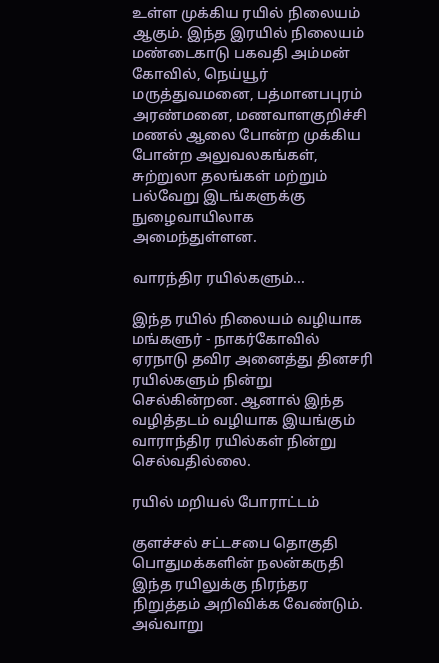உள்ள முக்கிய ரயில் நிலையம் ஆகும். இந்த இரயில் நிலையம் மண்டைகாடு பகவதி அம்மன் கோவில், நெய்யூர் மருத்துவமனை, பத்மானபபுரம் அரண்மனை, மணவாளகுறிச்சி மணல் ஆலை போன்ற முக்கிய போன்ற அலுவலகங்கள், சுற்றுலா தலங்கள் மற்றும் பல்வேறு இடங்களுக்கு நுழைவாயிலாக அமைந்துள்ளன.

வாரந்திர ரயில்களும்...

இந்த ரயில் நிலையம் வழியாக மங்களுர் - நாகர்கோவில் ஏரநாடு தவிர அனைத்து தினசரி ரயில்களும் நின்று செல்கின்றன. ஆனால் இந்த வழித்தடம் வழியாக இயங்கும் வாராந்திர ரயில்கள் நின்று செல்வதில்லை.

ரயில் மறியல் போராட்டம்

குளச்சல் சட்டசபை தொகுதி பொதுமக்களின் நலன்கருதி இந்த ரயிலுக்கு நிரந்தர நிறுத்தம் அறிவிக்க வேண்டும். அவ்வாறு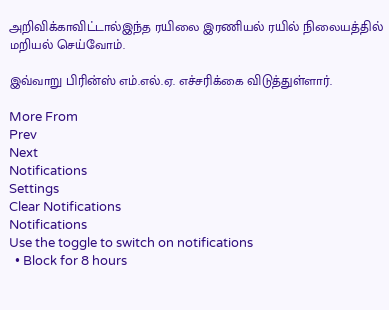அறிவிக்காவிட்டால்இந்த ரயிலை இரணியல் ரயில் நிலையத்தில் மறியல் செய்வோம்.

இவ்வாறு பிரின்ஸ் எம்.எல்.ஏ. எச்சரிக்கை விடுத்துள்ளார்.

More From
Prev
Next
Notifications
Settings
Clear Notifications
Notifications
Use the toggle to switch on notifications
  • Block for 8 hours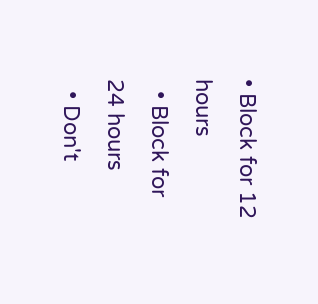• Block for 12 hours
  • Block for 24 hours
  • Don't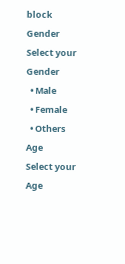block
Gender
Select your Gender
  • Male
  • Female
  • Others
Age
Select your Age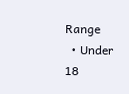Range
  • Under 18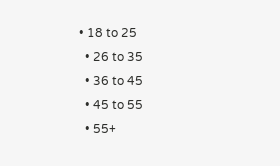• 18 to 25
  • 26 to 35
  • 36 to 45
  • 45 to 55
  • 55+